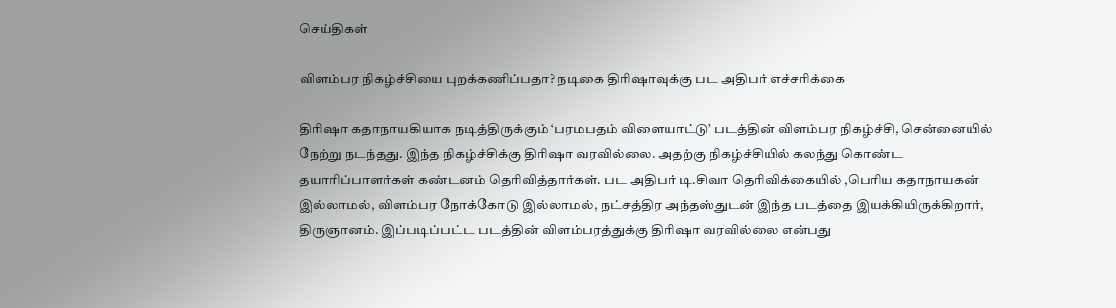செய்திகள்

விளம்பர நிகழ்ச்சியை புறக்கணிப்பதா? நடிகை திரிஷாவுக்கு பட அதிபர் எச்சரிக்கை

திரிஷா கதாநாயகியாக நடித்திருக்கும் ‘பரமபதம் விளையாட்டு’ படத்தின் விளம்பர நிகழ்ச்சி, சென்னையில் நேற்று நடந்தது. இந்த நிகழ்ச்சிக்கு திரிஷா வரவில்லை. அதற்கு நிகழ்ச்சியில் கலந்து கொண்ட தயாரிப்பாளர்கள் கண்டனம் தெரிவித்தார்கள். பட அதிபர் டி.சிவா தெரிவிக்கையில் ,பெரிய கதாநாயகன் இல்லாமல், விளம்பர நோக்கோடு இல்லாமல், நட்சத்திர அந்தஸ்துடன் இந்த படத்தை இயக்கியிருக்கிறார், திருஞானம். இப்படிப்பட்ட படத்தின் விளம்பரத்துக்கு திரிஷா வரவில்லை என்பது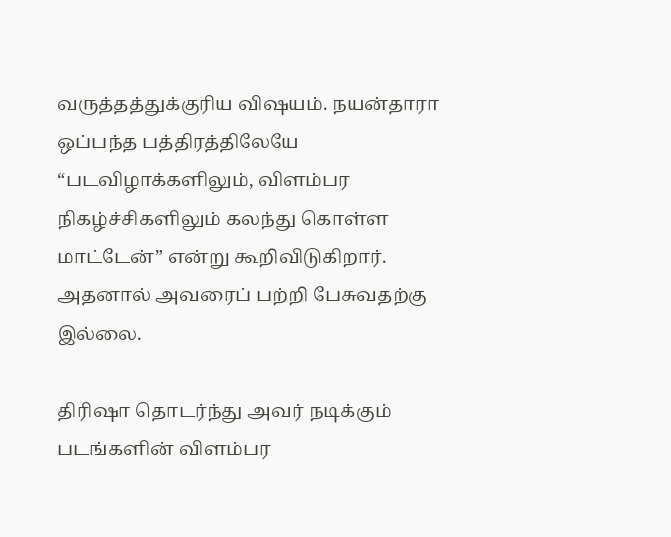வருத்தத்துக்குரிய விஷயம். நயன்தாரா ஒப்பந்த பத்திரத்திலேயே “படவிழாக்களிலும், விளம்பர நிகழ்ச்சிகளிலும் கலந்து கொள்ள மாட்டேன்” என்று கூறிவிடுகிறார். அதனால் அவரைப் பற்றி பேசுவதற்கு இல்லை.

திரிஷா தொடர்ந்து அவர் நடிக்கும் படங்களின் விளம்பர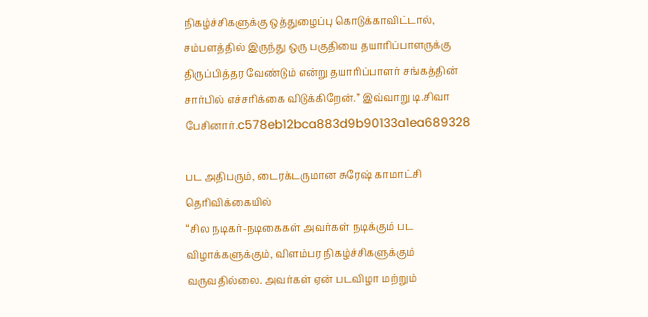நிகழ்ச்சிகளுக்கு ஒத்துழைப்பு கொடுக்காவிட்டால், சம்பளத்தில் இருந்து ஒரு பகுதியை தயாரிப்பாளருக்கு திருப்பித்தர வேண்டும் என்று தயாரிப்பாளர் சங்கத்தின் சார்பில் எச்சரிக்கை விடுக்கிறேன்.” இவ்வாறு டி.சிவா பேசினார்.c578eb12bca883d9b90133a1ea689328

பட அதிபரும், டைரக்டருமான சுரேஷ் காமாட்சி தெரிவிக்கையில்
“சில நடிகர்-நடிகைகள் அவர்கள் நடிக்கும் பட விழாக்களுக்கும், விளம்பர நிகழ்ச்சிகளுக்கும் வருவதில்லை. அவர்கள் ஏன் படவிழா மற்றும்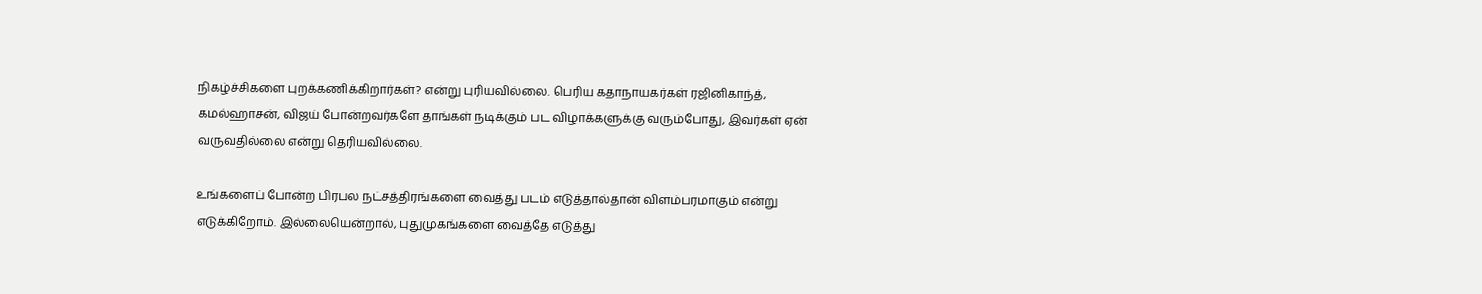நிகழ்ச்சிகளை புறக்கணிக்கிறார்கள்? என்று புரியவில்லை. பெரிய கதாநாயகர்கள் ரஜினிகாந்த், கமல்ஹாசன், விஜய் போன்றவர்களே தாங்கள் நடிக்கும் பட விழாக்களுக்கு வரும்போது, இவர்கள் ஏன் வருவதில்லை என்று தெரியவில்லை.

உங்களைப் போன்ற பிரபல நட்சத்திரங்களை வைத்து படம் எடுத்தால்தான் விளம்பரமாகும் என்று எடுக்கிறோம். இல்லையென்றால், புதுமுகங்களை வைத்தே எடுத்து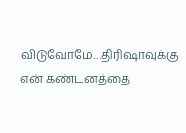விடுவோமே…திரிஷாவுக்கு என் கண்டனத்தை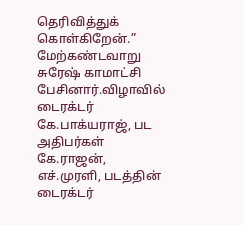தெரிவித்துக் கொள்கிறேன்.” மேற்கண்டவாறு சுரேஷ் காமாட்சி பேசினார்.விழாவில் டைரக்டர் கே.பாக்யராஜ், பட அதிபர்கள் கே.ராஜன், எச்.முரளி, படத்தின் டைரக்டர்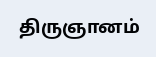திருஞானம்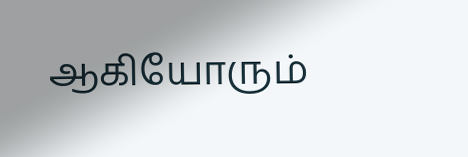ஆகியோரும்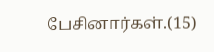பேசினார்கள்.(15)